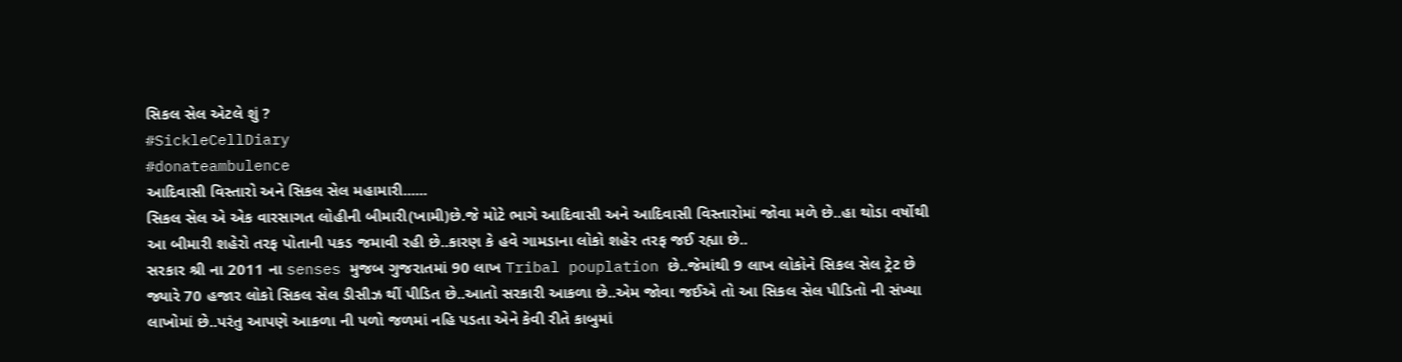સિકલ સેલ એટલે શું ?
#SickleCellDiary
#donateambulence
આદિવાસી વિસ્તારો અને સિકલ સેલ મહામારી......
સિકલ સેલ એ એક વારસાગત લોહીની બીમારી(ખામી)છે.જે મોટે ભાગે આદિવાસી અને આદિવાસી વિસ્તારોમાં જોવા મળે છે..હા થોડા વર્ષોથી આ બીમારી શહેરો તરફ પોતાની પકડ જમાવી રહી છે..કારણ કે હવે ગામડાના લોકો શહેર તરફ જઈ રહ્યા છે..
સરકાર શ્રી ના 2011 ના senses મુજબ ગુજરાતમાં 90 લાખ Tribal pouplation છે..જેમાંથી 9 લાખ લોકોને સિકલ સેલ ટ્રેટ છે જ્યારે 70 હજાર લોકો સિકલ સેલ ડીસીઝ થીં પીડિત છે..આતો સરકારી આકળા છે..એમ જોવા જઈએ તો આ સિકલ સેલ પીડિતો ની સંખ્યા લાખોમાં છે..પરંતુ આપણે આકળા ની પળો જળમાં નહિ પડતા એને કેવી રીતે કાબુમાં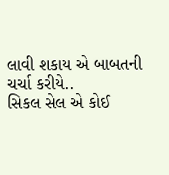લાવી શકાય એ બાબતની ચર્ચા કરીયે..
સિકલ સેલ એ કોઈ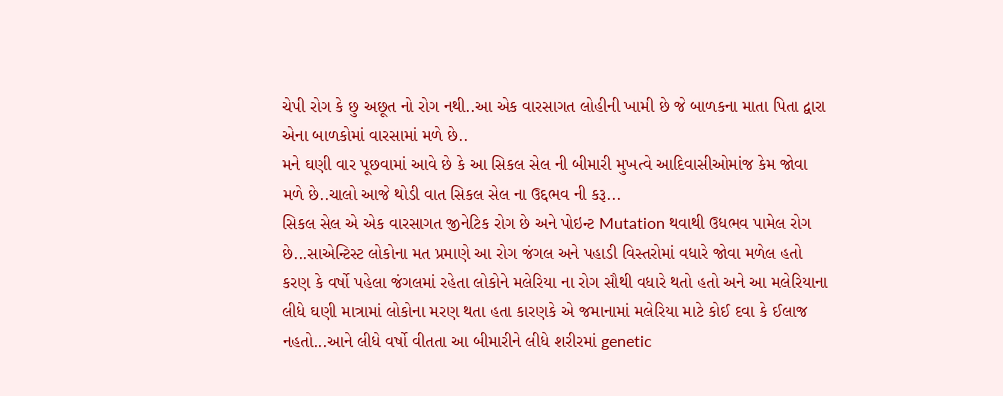ચેપી રોગ કે છુ અછૂત નો રોગ નથી..આ એક વારસાગત લોહીની ખામી છે જે બાળકના માતા પિતા દ્વારા એના બાળકોમાં વારસામાં મળે છે..
મને ઘણી વાર પૂછવામાં આવે છે કે આ સિકલ સેલ ની બીમારી મુખત્વે આદિવાસીઓમાંજ કેમ જોવા મળે છે..ચાલો આજે થોડી વાત સિકલ સેલ ના ઉદ્દભવ ની કરૂ...
સિકલ સેલ એ એક વારસાગત જીનેટિક રોગ છે અને પોઇન્ટ Mutation થવાથી ઉધભવ પામેલ રોગ છે...સાએન્ટિસ્ટ લોકોના મત પ્રમાણે આ રોગ જંગલ અને પહાડી વિસ્તરોમાં વધારે જોવા મળેલ હતો કરણ કે વર્ષો પહેલા જંગલમાં રહેતા લોકોને મલેરિયા ના રોગ સૌથી વધારે થતો હતો અને આ મલેરિયાના લીધે ઘણી માત્રામાં લોકોના મરણ થતા હતા કારણકે એ જમાનામાં મલેરિયા માટે કોઈ દવા કે ઈલાજ નહતો...આને લીધે વર્ષો વીતતા આ બીમારીને લીધે શરીરમાં genetic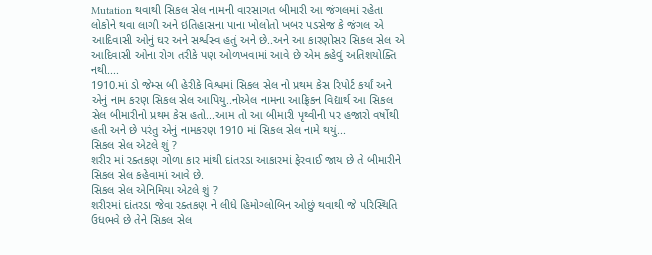Mutation થવાથી સિકલ સેલ નામની વારસાગત બીમારી આ જંગલમાં રહેતા લોકોને થવા લાગી અને ઇતિહાસના પાના ખોલોતો ખબર પડસેજ કે જંગલ એ આદિવાસી ઓનું ઘર અને સર્શ્વસ્વ હતું અને છે..અને આ કારણોસર સિકલ સેલ એ આદિવાસી ઓના રોગ તરીકે પણ ઓળખવામાં આવે છે એમ કહેવું અતિશયોક્તિ નથી....
1910.માં ડો જેમ્સ બી હેરીકે વિશ્વમાં સિકલ સેલ નો પ્રથમ કેસ રિપોર્ટ કર્યાં અને એનું નામ કરણ સિકલ સેલ આપિયુ..નોએલ નામના આફ્રિકન વિદ્યાર્થ આ સિકલ સેલ બીમારીનો પ્રથમ કેસ હતો...આમ તો આ બીમારી પૃથ્વીની પર હજારો વર્ષોથી હતી અને છે પરંતુ એનું નામકરણ 1910 માં સિકલ સેલ નામે થયું...
સિકલ સેલ એટલે શું ?
શરીર માં રક્તકણ ગોળા કાર માંથી દાંતરડા આકારમાં ફેરવાઈ જાય છે તે બીમારીને સિકલ સેલ કહેવામાં આવે છે.
સિકલ સેલ એનિમિયા એટલે શું ?
શરીરમાં દાંતરડા જેવા રક્તકણ ને લીધે હિમોગ્લોબિન ઓછું થવાથી જે પરિસ્થિતિ ઉધભવે છે તેને સિકલ સેલ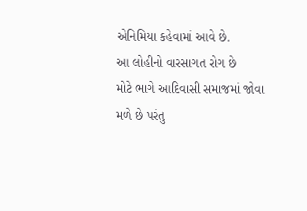એનિમિયા કહેવામાં આવે છે.
આ લોહીનો વારસાગત રોગ છે
મોટે ભાગે આદિવાસી સમાજમાં જોવા મળે છે પરંતુ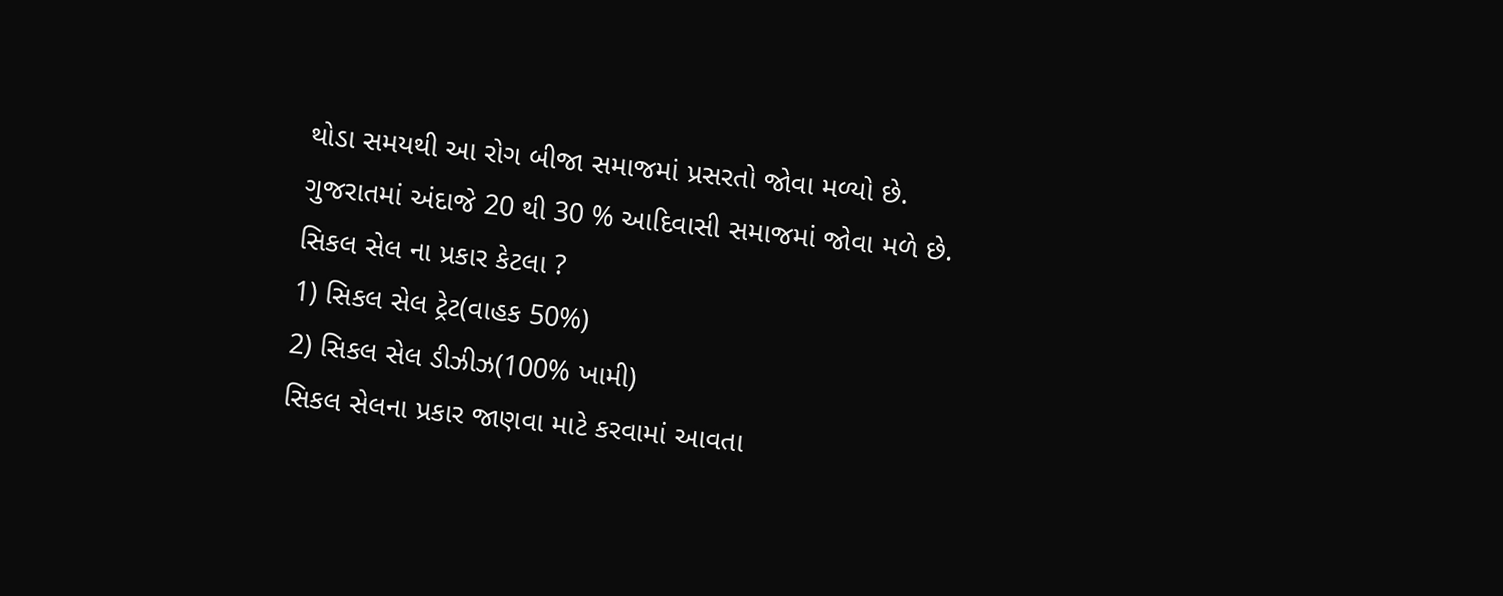થોડા સમયથી આ રોગ બીજા સમાજમાં પ્રસરતો જોવા મળ્યો છે.
ગુજરાતમાં અંદાજે 20 થી 30 % આદિવાસી સમાજમાં જોવા મળે છે.
સિકલ સેલ ના પ્રકાર કેટલા ?
1) સિકલ સેલ ટ્રેટ(વાહક 50%)
2) સિકલ સેલ ડીઝીઝ(100% ખામી)
સિકલ સેલના પ્રકાર જાણવા માટે કરવામાં આવતા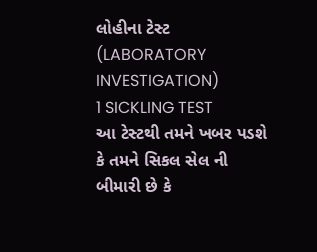લોહીના ટેસ્ટ
(LABORATORY INVESTIGATION)
1 SICKLING TEST
આ ટેસ્ટથી તમને ખબર પડશે કે તમને સિકલ સેલ ની બીમારી છે કે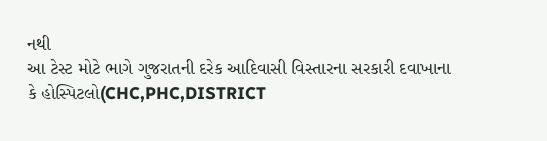નથી
આ ટેસ્ટ મોટે ભાગે ગુજરાતની દરેક આદિવાસી વિસ્તારના સરકારી દવાખાના કે હોસ્પિટલો(CHC,PHC,DISTRICT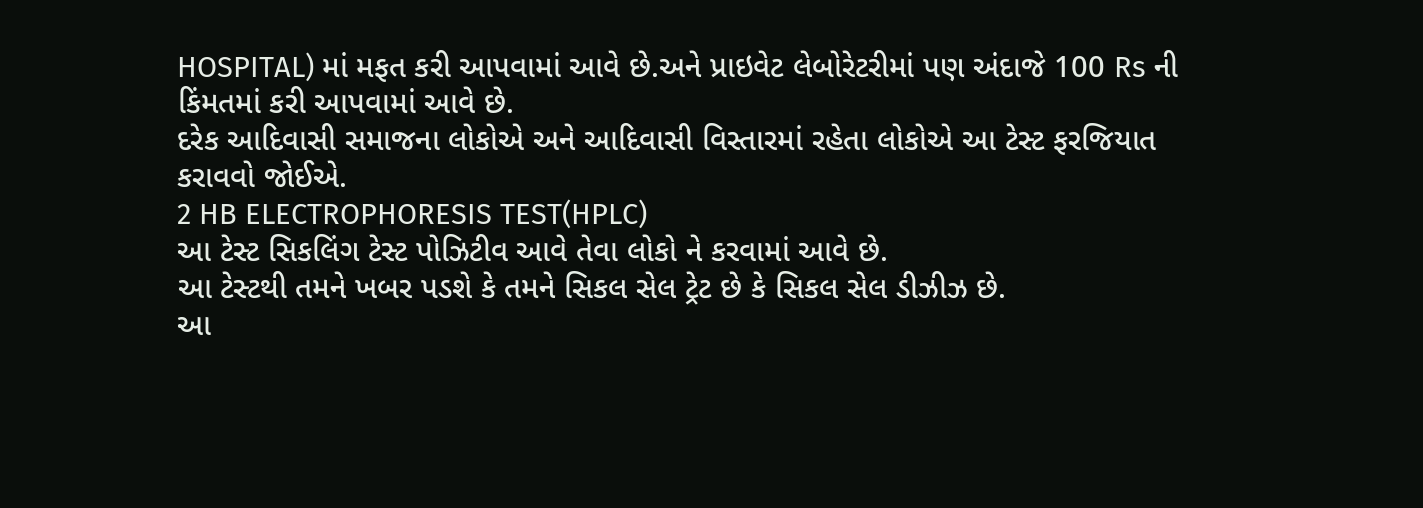HOSPITAL) માં મફત કરી આપવામાં આવે છે.અને પ્રાઇવેટ લેબોરેટરીમાં પણ અંદાજે 100 Rs ની કિંમતમાં કરી આપવામાં આવે છે.
દરેક આદિવાસી સમાજના લોકોએ અને આદિવાસી વિસ્તારમાં રહેતા લોકોએ આ ટેસ્ટ ફરજિયાત કરાવવો જોઈએ.
2 HB ELECTROPHORESIS TEST(HPLC)
આ ટેસ્ટ સિકલિંગ ટેસ્ટ પોઝિટીવ આવે તેવા લોકો ને કરવામાં આવે છે.
આ ટેસ્ટથી તમને ખબર પડશે કે તમને સિકલ સેલ ટ્રેટ છે કે સિકલ સેલ ડીઝીઝ છે.
આ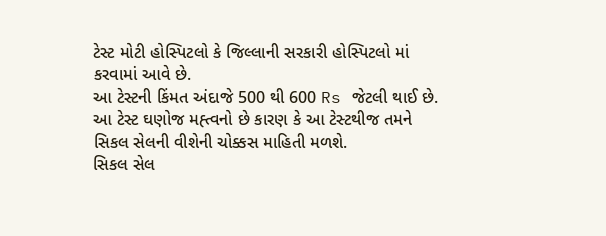ટેસ્ટ મોટી હોસ્પિટલો કે જિલ્લાની સરકારી હોસ્પિટલો માં કરવામાં આવે છે.
આ ટેસ્ટની કિંમત અંદાજે 500 થી 600 Rs જેટલી થાઈ છે.
આ ટેસ્ટ ઘણોજ મહ્ત્વનો છે કારણ કે આ ટેસ્ટથીજ તમને સિકલ સેલની વીશેની ચોક્કસ માહિતી મળશે.
સિકલ સેલ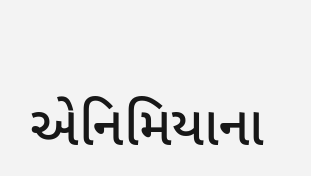એનિમિયાના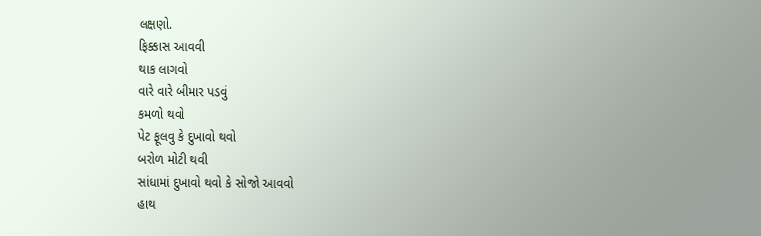લક્ષણો.
ફિક્કાસ આવવી
થાક લાગવો
વારે વારે બીમાર પડવું
કમળો થવો
પેટ ફૂલવુ કે દુખાવો થવો
બરોળ મોટી થવી
સાંધામાં દુખાવો થવો કે સોજો આવવો
હાથ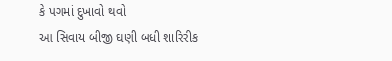કે પગમાં દુખાવો થવો
આ સિવાય બીજી ઘણી બધી શારિરીક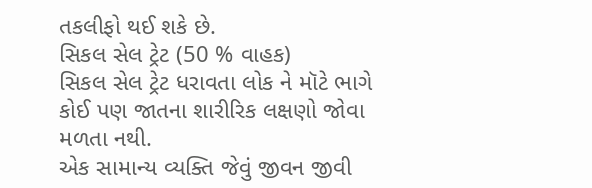તકલીફો થઈ શકે છે.
સિકલ સેલ ટ્રેટ (50 % વાહક)
સિકલ સેલ ટ્રેટ ધરાવતા લોક ને મૉટે ભાગે કોઈ પણ જાતના શારીરિક લક્ષણો જોવા મળતા નથી.
એક સામાન્ય વ્યક્તિ જેવું જીવન જીવી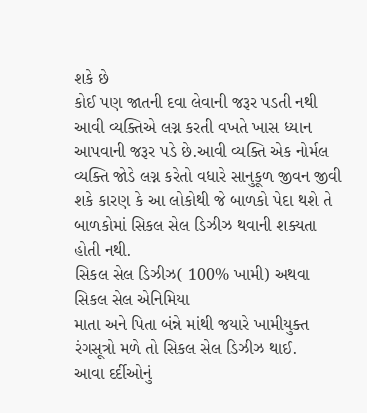શકે છે
કોઈ પણ જાતની દવા લેવાની જરૂર પડતી નથી
આવી વ્યક્તિએ લગ્ન કરતી વખતે ખાસ ધ્યાન આપવાની જરૂર પડે છે.આવી વ્યક્તિ એક નોર્મલ વ્યક્તિ જોડે લગ્ન કરેતો વધારે સાનુકૂળ જીવન જીવી શકે કારણ કે આ લોકોથી જે બાળકો પેદા થશે તે બાળકોમાં સિકલ સેલ ડિઝીઝ થવાની શક્યતા હોતી નથી.
સિકલ સેલ ડિઝીઝ( 100% ખામી) અથવા સિકલ સેલ એનિમિયા
માતા અને પિતા બંન્ને માંથી જયારે ખામીયુક્ત રંગસૂત્રો મળે તો સિકલ સેલ ડિઝીઝ થાઈ.
આવા દર્દીઓનું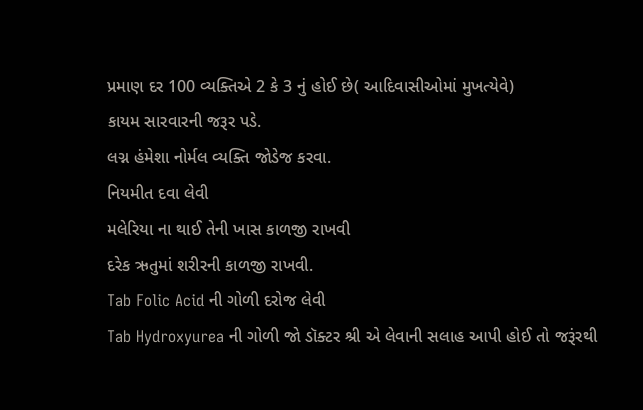પ્રમાણ દર 100 વ્યક્તિએ 2 કે 3 નું હોઈ છે( આદિવાસીઓમાં મુખત્યેવે)
કાયમ સારવારની જરૂર પડે.
લગ્ન હંમેશા નોર્મલ વ્યક્તિ જોડેજ કરવા.
નિયમીત દવા લેવી
મલેરિયા ના થાઈ તેની ખાસ કાળજી રાખવી
દરેક ઋતુમાં શરીરની કાળજી રાખવી.
Tab Folic Acid ની ગોળી દરોજ લેવી
Tab Hydroxyurea ની ગોળી જો ડૉક્ટર શ્રી એ લેવાની સલાહ આપી હોઈ તો જરૂંરથી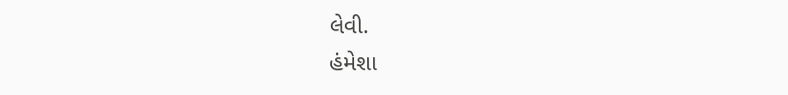લેવી.
હંમેશા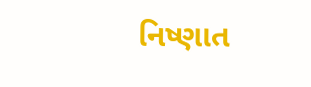નિષ્ણાત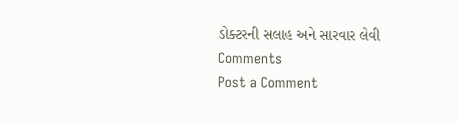ડોક્ટરની સલાહ અને સારવાર લેવી
Comments
Post a Comment